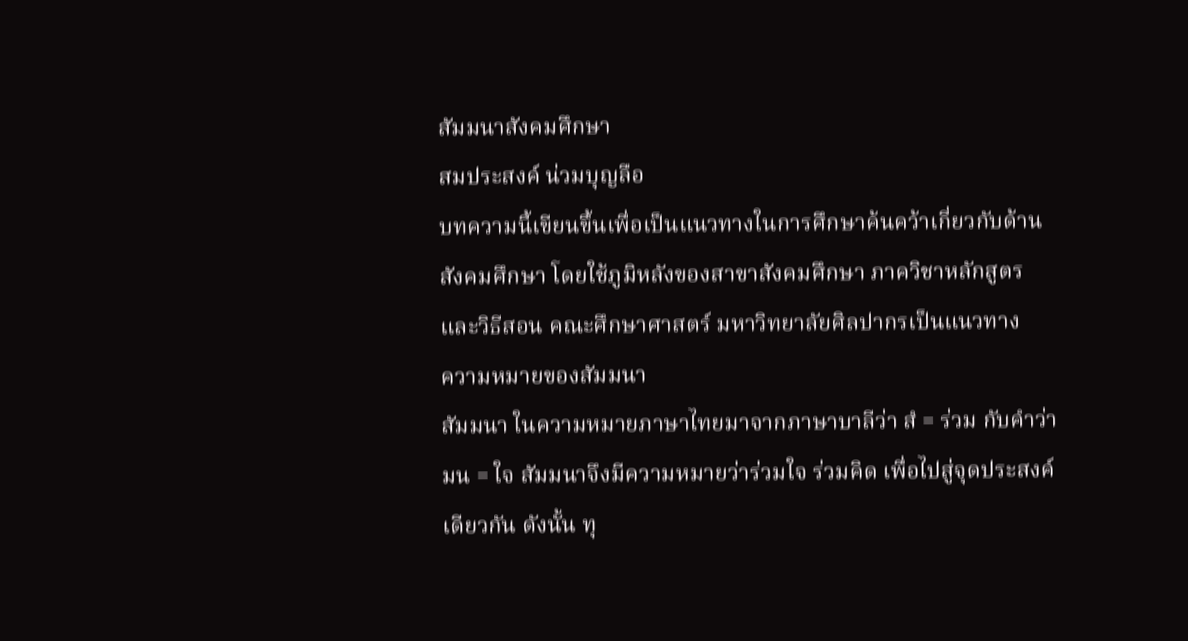สัมมนาสังคมศึกษา
สมประสงค์ น่วมบุญลือ
บทความนี้เขียนขึ้นเพื่อเป็นแนวทางในการศึกษาค้นคว้าเกี่ยวกับด้านสังคมศึกษา โดยใช้ภูมิหลังของสาขาสังคมศึกษา ภาควิชาหลักสูตรและวิธีสอน คณะศึกษาศาสตร์ มหาวิทยาลัยศิลปากรเป็นแนวทาง
ความหมายของสัมมนา
สัมมนา ในความหมายภาษาไทยมาจากภาษาบาลีว่า สํ = ร่วม กับคำว่า มน = ใจ สัมมนาจึงมีความหมายว่าร่วมใจ ร่วมคิด เพื่อไปสู่จุดประสงค์เดียวกัน ดังนั้น ทุ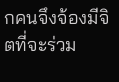กคนจึงจ้องมีจิตที่จะร่วม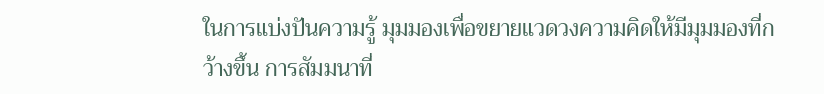ในการแบ่งปันความรู้ มุมมองเพื่อขยายแวดวงความคิดให้มีมุมมองที่กว้างขึ้น การสัมมนาที่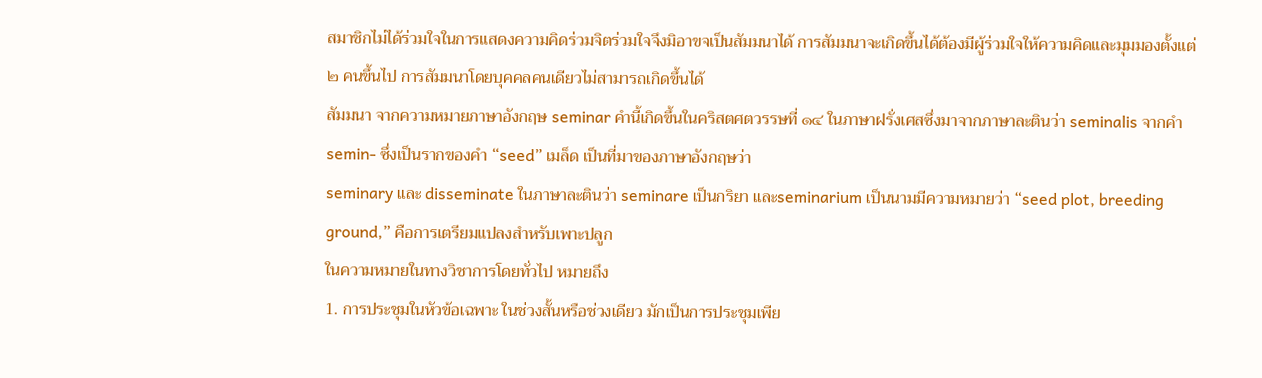สมาชิกไม่ได้ร่วมใจในการแสดงความคิดร่วมจิตร่วมใจจึงมิอาขจเป็นสัมมนาได้ การสัมมนาจะเกิดขึ้นได้ต้องมีผู้ร่วมใจให้ความคิดและมุมมองตั้งแต่ ๒ คนขึ้นไป การสัมมนาโดยบุคคลคนเดียวไม่สามารถเกิดขึ้นได้
สัมมนา จากความหมายภาษาอังกฤษ seminar คำนี้เกิดขึ้นในคริสตศตวรรษที่ ๑๔ ในภาษาฝรั่งเศสซึ่งมาจากภาษาละตินว่า seminalis จากคำ semin- ซึ่งเป็นรากของคำ “seed” เมล็ด เป็นที่มาของภาษาอังกฤษว่า
seminary และ disseminate ในภาษาละตินว่า seminare เป็นกริยา และseminarium เป็นนามมีความหมายว่า “seed plot, breeding ground,” คือการเตรียมแปลงสำหรับเพาะปลูก
ในความหมายในทางวิชาการโดยทั่วไป หมายถึง
1. การประชุมในหัวข้อเฉพาะ ในช่วงสั้นหรือช่วงเดียว มักเป็นการประชุมเพีย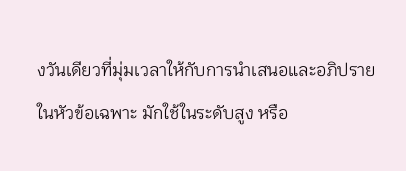งวันเดียวที่มุ่มเวลาให้กับการนำเสนอและอภิปรายในหัวข้อเฉพาะ มักใช้ในระดับสูง หรือ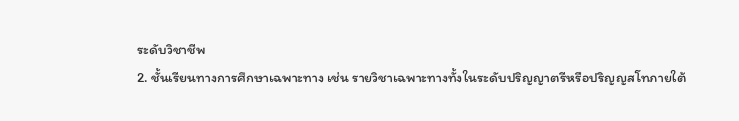ระดับวิชาชีพ
2. ชั้นเรียนทางการศึกษาเฉพาะทาง เช่น รายวิชาเฉพาะทางทั้งในระดับปริญญาตรีหรือปริญญสโทภายใต้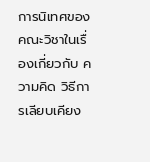การนิเทศของคณะวิชาในเรื่องเกี่ยวกับ ความคิด วิธีการเลียบเคียง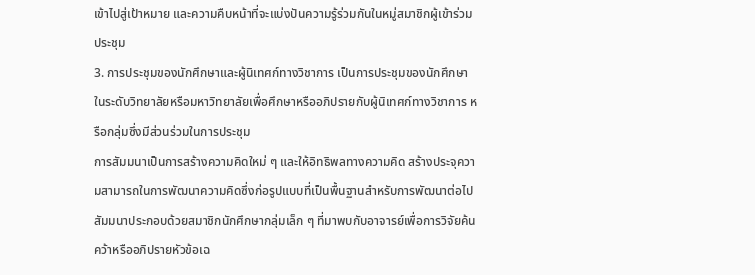เข้าไปสู่เป้าหมาย และความคืบหน้าที่จะแบ่งปันความรู้ร่วมกันในหมู่สมาชิกผู้เข้าร่วมประชุม
3. การประชุมของนักศึกษาและผู้นิเทศก์ทางวิชาการ เป็นการประชุมของนักศึกษาในระดับวิทยาลัยหรือมหาวิทยาลัยเพื่อศึกษาหรืออภิปรายกับผู้นิเทศก์ทางวิชาการ หรือกลุ่มซึ่งมีส่วนร่วมในการประชุม
การสัมมนาเป็นการสร้างความคิดใหม่ ๆ และให้อิทธิพลทางความคิด สร้างประจุความสามารถในการพัฒนาความคิดซึ่งก่อรูปแบบที่เป็นพื้นฐานสำหรับการพัฒนาต่อไป
สัมมนาประกอบด้วยสมาชิกนักศึกษากลุ่มเล็ก ๆ ที่มาพบกับอาจารย์เพื่อการวิจัยค้นคว้าหรืออภิปรายหัวข้อเฉ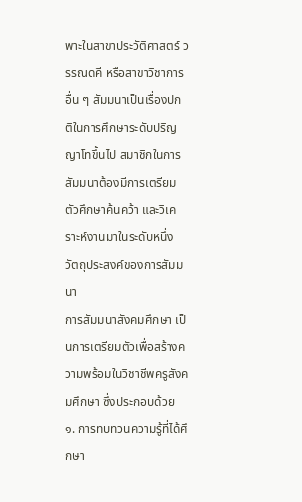พาะในสาขาประวัติศาสตร์ วรรณดคี หรือสาขาวิชาการอื่น ๆ สัมมนาเป็นเรื่องปกติในการศึกษาระดับปริญญาโทขึ้นไป สมาชิกในการสัมมนาต้องมีการเตรียมตัวศึกษาค้นคว้า และวิเคราะห์งานมาในระดับหนึ่ง
วัตถุประสงค์ของการสัมมนา
การสัมมนาสังคมศึกษา เป็นการเตรียมตัวเพื่อสร้างความพร้อมในวิชาชีพครูสังคมศึกษา ซึ่งประกอบด้วย
๑. การทบทวนความรู้ที่ได้ศึกษา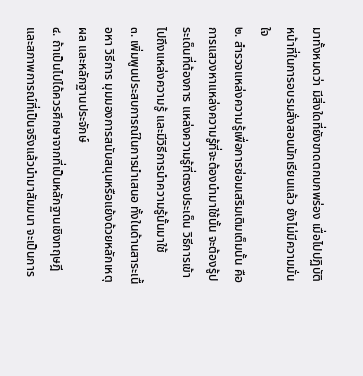มาทั้งหมดว่า มีสิ่งใดที่ยังขาดตกบกพร่อง เมื่อไปปฏิบัติหน้าที่ในการอบรมสั่งสอนนักเรียนแล้ว ยังไม่มีความมั่นใจ
๒. สำรวจแหล่งความรู้เพื่อการซ่อมเสริมเติมเต็มนั้น คือการแสวงหาแหล่งความรู้ที่จะต้องนำมาใช้นั้น จะต้องรู้ประเด็นที่ต้องการ แหล่งความรู้ที่ตรงประเด็น วิธีการเข้าไปถึงแหล่งความรู้ และมีวิธีการนำความรู้นั้นมาใช้
๓. เพิ่มพูนประสบการณ์ในการนำเสนอ ทั้งในด้านสาระเนื้อหา วิธีการ มุมมองการสนับสนุนหรือแย้งด้วยหลักเหตุผล และหลักฐานประจักษ์
๔. ถ้าเป็นไปได้ควรศึกษาจากที่เป็นหลักฐานเชิงทฤษฎีและสภาพการณ์ที่เป็นจริงแล้วนำมาสัมมนา จะเป็นการ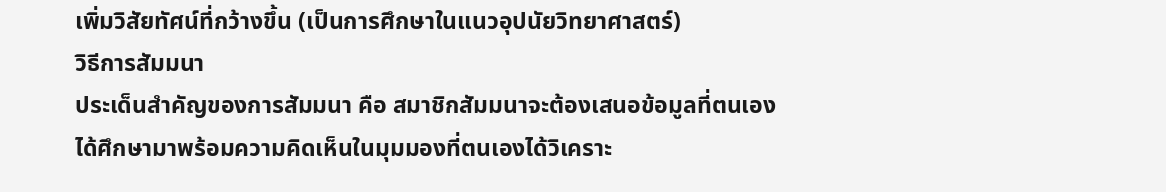เพิ่มวิสัยทัศน์ที่กว้างขึ้น (เป็นการศึกษาในแนวอุปนัยวิทยาศาสตร์)
วิธีการสัมมนา
ประเด็นสำคัญของการสัมมนา คือ สมาชิกสัมมนาจะต้องเสนอข้อมูลที่ตนเองได้ศึกษามาพร้อมความคิดเห็นในมุมมองที่ตนเองได้วิเคราะ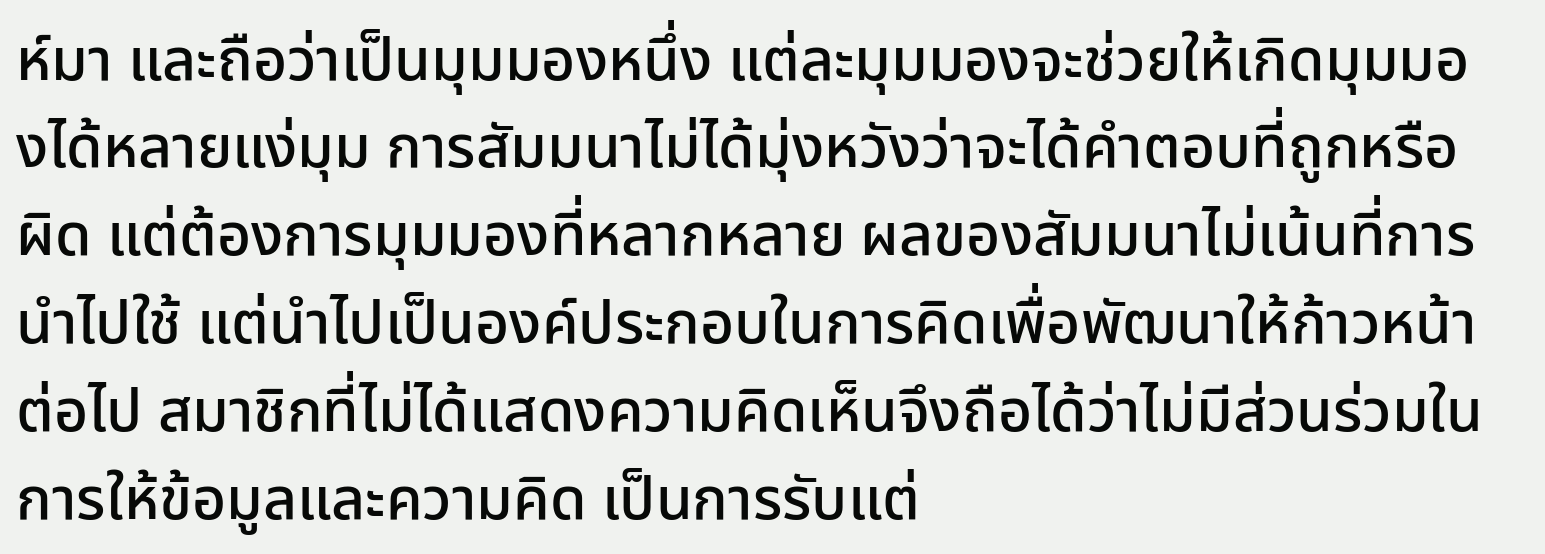ห์มา และถือว่าเป็นมุมมองหนึ่ง แต่ละมุมมองจะช่วยให้เกิดมุมมองได้หลายแง่มุม การสัมมนาไม่ได้มุ่งหวังว่าจะได้คำตอบที่ถูกหรือผิด แต่ต้องการมุมมองที่หลากหลาย ผลของสัมมนาไม่เน้นที่การนำไปใช้ แต่นำไปเป็นองค์ประกอบในการคิดเพื่อพัฒนาให้ก้าวหน้าต่อไป สมาชิกที่ไม่ได้แสดงความคิดเห็นจึงถือได้ว่าไม่มีส่วนร่วมในการให้ข้อมูลและความคิด เป็นการรับแต่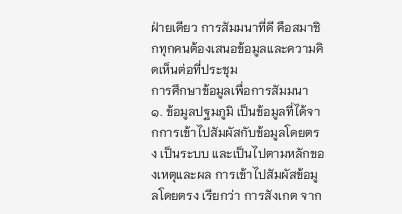ฝ่ายเดียว การสัมมนาที่ดี คือสมาชิกทุกคนต้องเสนอข้อมูลและความคิดเห็นต่อที่ประชุม
การศึกษาข้อมูลเพื่อการสัมมนา
๑. ข้อมูลปฐมภูมิ เป็นข้อมูลที่ได้จากการเข้าไปสัมผัสกับข้อมูลโดยตรง เป็นระบบ และเป็นไปตามหลักของเหตุและผล การเข้าไปสัมผัสข้อมูลโดยตรง เรียกว่า การสังเกต จาก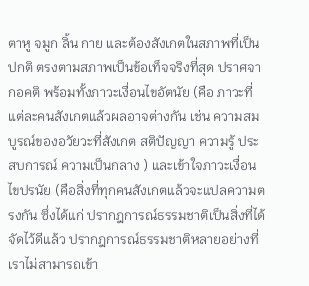ตาหู จมูก ลิ้น กาย และต้องสังเกตในสภาพที่เป็นปกติ ตรงตามสภาพเป็นข้อเท็จจริงที่สุด ปราศจากอคติ พร้อมทั้งภาวะเงื่อนไขอัตนัย (คือ ภาวะที่แต่ละคนสังเกตแล้วผลอาจต่างกัน เช่น ความสมบูรณ์ของอวัยวะที่สังเกต สติปัญญา ความรู้ ประสบการณ์ ความเป็นกลาง ) และเข้าใจภาวะเงื่อนไขปรนัย (คือสิ่งที่ทุกคนสังเกตแล้วจะแปลความตรงกัน ซึ่งได้แก่ ปรากฎการณ์ธรรมชาติเป็นสิ่งที่ได้จัดไว้ดีแล้ว ปรากฎการณ์ธรรมชาติหลายอย่างที่เราไม่สามารถเข้า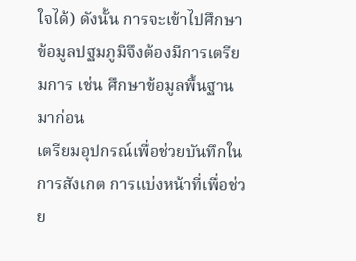ใจได้) ดังนั้น การจะเข้าไปศึกษาข้อมูลปฐมภูมิจึงต้องมีการเตรียมการ เช่น ศึกษาข้อมูลพื้นฐานมาก่อน
เตรียมอุปกรณ์เพื่อช่วยบันทึกในการสังเกต การแบ่งหน้าที่เพื่อช่วย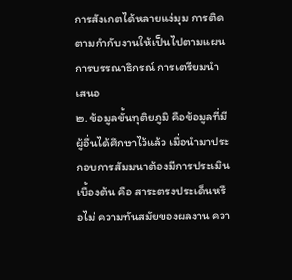การสังเกตได้หลายแง่มุม การติดตามกำกับงานให้เป็นไปตามแผน การบรรณาธิกรณ์ การเตรียมนำเสนอ
๒. ข้อมูลขั้นทุติยภูมิ คือข้อมูลที่มีผู้อื่นได้ศึกษาไว้แล้ว เมื่อนำมาประกอบการสัมมนาต้องมีการประเมินเบื้องต้น คือ สาระตรงประเด็นหรือไม่ ความทันสมัยของผลงาน ควา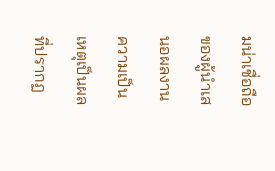มน่าเชื่อถือของผู้นำเสนอผลงาน ความเป็นเหตุเป็นผลที่ปรากฏ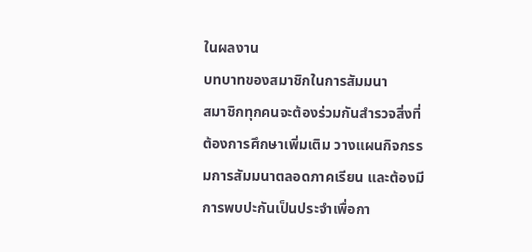ในผลงาน
บทบาทของสมาชิกในการสัมมนา
สมาชิกทุกคนจะต้องร่วมกันสำรวจสิ่งที่ต้องการศึกษาเพิ่มเติม วางแผนกิจกรรมการสัมมนาตลอดภาคเรียน และต้องมีการพบปะกันเป็นประจำเพื่อกา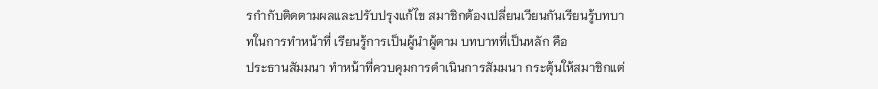รกำกับติดตามผลและปรับปรุงแก้ไข สมาชิกต้องเปลี่ยนเวียนกันเรียนรู้บทบาทในการทำหน้าที่ เรียนรู้การเป็นผู้นำผู้ตาม บทบาทที่เป็นหลัก คือ
ประธานสัมมนา ทำหน้าที่ควบคุมการดำเนินการสัมมนา กระตุ้นให้สมาชิกแต่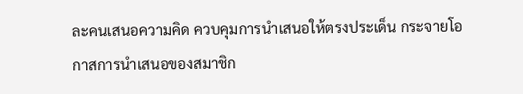ละคนเสนอความคิด ควบคุมการนำเสนอให้ตรงประเด็น กระจายโอกาสการนำเสนอของสมาชิก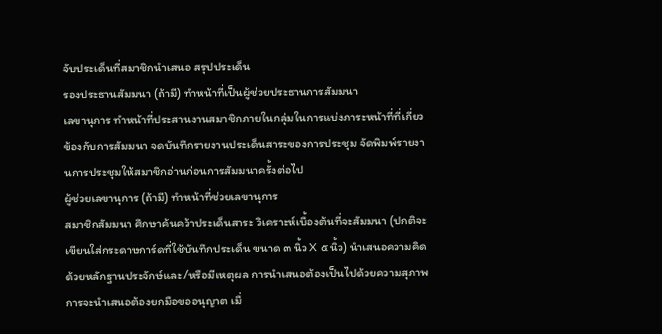จับประเด็นที่สมาชิกนำเสนอ สรุปประเด็น
รองประธานสัมมนา (ถ้ามี) ทำหน้าที่เป็นผู้ช่วยประธานการสัมมนา
เลขานุการ ทำหน้าที่ประสานงานสมาชิกภายในกลุ่มในการแบ่งภาระหน้าที่ที่เกี่ยวข้องกับการสัมมนา จดบันทึกรายงานประเด็นสาระของการประชุม จัดพิมพ์รายงานการประชุมให้สมาชิกอ่านก่อนการสัมมนาครั้งต่อไป
ผู้ช่วยเลขานุการ (ถ้ามี) ทำหน้าที่ช่วยเลขานุการ
สมาชิกสัมมนา ศึกษาค้นคว้าประเด็นสาระ วิเคราะห์เบื้องต้นที่จะสัมมนา (ปกติจะเขียนใส่กระดาษการ์ดที่ใช้บันทึกประเด็น ขนาด ๓ นิ้ว X ๕ นิ้ว) นำเสนอความคิดด้วยหลักฐานประจักษ์และ/หรือมีเหตุผล การนำเสนอต้องเป็นไปด้วยความสุภาพ การจะนำเสนอต้องยกมือขออนุญาต เมื่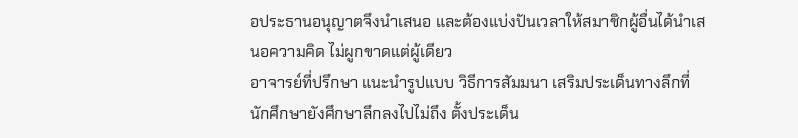อประธานอนุญาตจึงนำเสนอ และต้องแบ่งปันเวลาให้สมาชิกผู้อื่นได้นำเสนอความคิด ไม่ผูกขาดแต่ผู้เดียว
อาจารย์ที่ปรึกษา แนะนำรูปแบบ วิธีการสัมมนา เสริมประเด็นทางลึกที่นักศึกษายังศึกษาลึกลงไปไม่ถึง ตั้งประเด็น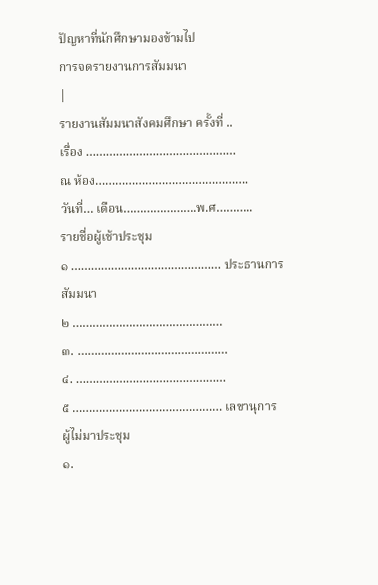ปัญหาที่นักศึกษามองข้ามไป
การจดรายงานการสัมมนา
|
รายงานสัมมนาสังคมศึกษา ครั้งที่ ..
เรื่อง ………………………………………
ณ ห้อง……………………………………….
วันที่… เดือน………………….พ.ศ………..
รายชื่อผู้เช้าประชุม
๑ ……………………………………… ประธานการสัมมนา
๒ ………………………………………
๓. ………………………………………
๔. ………………………………………
๕ ……………………………………… เลขานุการ
ผู้ไม่มาประชุม
๑.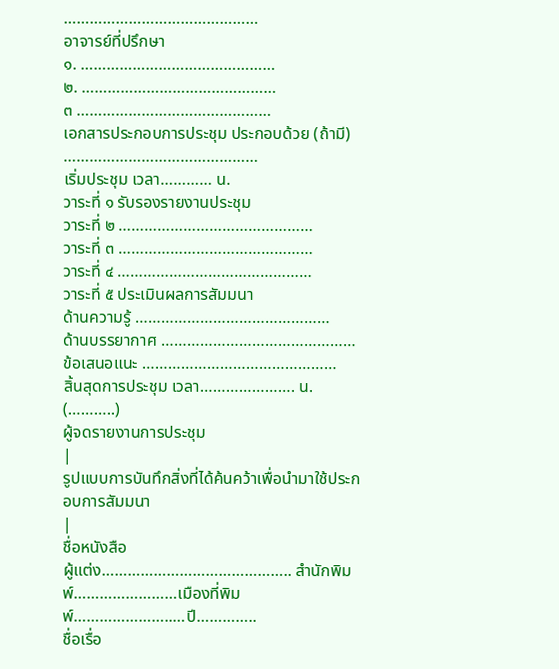………………………………………
อาจารย์ที่ปรึกษา
๑. ………………………………………
๒. ………………………………………
๓ ………………………………………
เอกสารประกอบการประชุม ประกอบด้วย (ถ้ามี)
………………………………………
เริ่มประชุม เวลา………… น.
วาระที่ ๑ รับรองรายงานประชุม
วาระที่ ๒ ………………………………………
วาระที่ ๓ ………………………………………
วาระที่ ๔ ………………………………………
วาระที่ ๕ ประเมินผลการสัมมนา
ด้านความรู้ ………………………………………
ด้านบรรยากาศ ………………………………………
ข้อเสนอแนะ ………………………………………
สิ้นสุดการประชุม เวลา…………………. น.
(………..)
ผู้จดรายงานการประชุม
|
รูปแบบการบันทึกสิ่งที่ได้ค้นคว้าเพื่อนำมาใช้ประกอบการสัมมนา
|
ชื่อหนังสือ
ผู้แต่ง…………………………………….. สำนักพิมพ์……………………เมืองที่พิมพ์…………………..…ปี…………..
ชื่อเรื่อ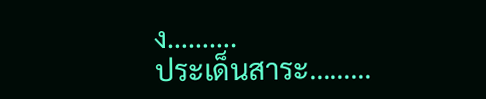ง……….
ประเด็นสาระ………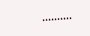……….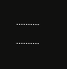……….
……….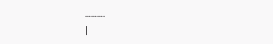……….
|